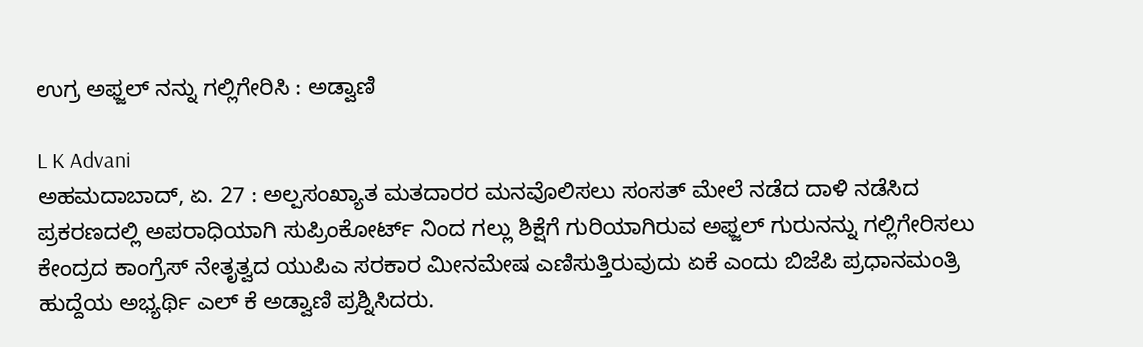ಉಗ್ರ ಅಫ್ಜಲ್ ನನ್ನು ಗಲ್ಲಿಗೇರಿಸಿ : ಅಡ್ವಾಣಿ

L K Advani
ಅಹಮದಾಬಾದ್, ಏ. 27 : ಅಲ್ಪಸಂಖ್ಯಾತ ಮತದಾರರ ಮನವೊಲಿಸಲು ಸಂಸತ್ ಮೇಲೆ ನಡೆದ ದಾಳಿ ನಡೆಸಿದ ಪ್ರಕರಣದಲ್ಲಿ ಅಪರಾಧಿಯಾಗಿ ಸುಪ್ರಿಂಕೋರ್ಟ್ ನಿಂದ ಗಲ್ಲು ಶಿಕ್ಷೆಗೆ ಗುರಿಯಾಗಿರುವ ಅಫ್ಜಲ್ ಗುರುನನ್ನು ಗಲ್ಲಿಗೇರಿಸಲು ಕೇಂದ್ರದ ಕಾಂಗ್ರೆಸ್ ನೇತೃತ್ವದ ಯುಪಿಎ ಸರಕಾರ ಮೀನಮೇಷ ಎಣಿಸುತ್ತಿರುವುದು ಏಕೆ ಎಂದು ಬಿಜೆಪಿ ಪ್ರಧಾನಮಂತ್ರಿ ಹುದ್ದೆಯ ಅಭ್ಯರ್ಥಿ ಎಲ್ ಕೆ ಅಡ್ವಾಣಿ ಪ್ರಶ್ನಿಸಿದರು.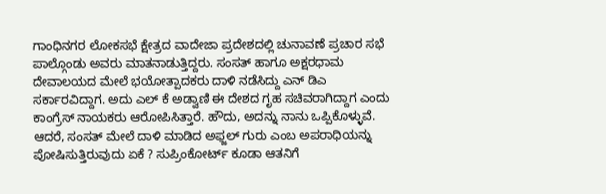ಗಾಂಧಿನಗರ ಲೋಕಸಭೆ ಕ್ಷೇತ್ರದ ವಾದೇಜಾ ಪ್ರದೇಶದಲ್ಲಿ ಚುನಾವಣೆ ಪ್ರಚಾರ ಸಭೆ ಪಾಲ್ಗೊಂಡು ಅವರು ಮಾತನಾಡುತ್ತಿದ್ದರು. ಸಂಸತ್ ಹಾಗೂ ಅಕ್ಷರಧಾಮ ದೇವಾಲಯದ ಮೇಲೆ ಭಯೋತ್ಪಾದಕರು ದಾಳಿ ನಡೆಸಿದ್ದು ಎನ್ ಡಿಎ ಸರ್ಕಾರವಿದ್ದಾಗ. ಅದು ಎಲ್ ಕೆ ಅಡ್ವಾಣಿ ಈ ದೇಶದ ಗೃಹ ಸಚಿವರಾಗಿದ್ದಾಗ ಎಂದು ಕಾಂಗ್ರೆಸ್ ನಾಯಕರು ಆರೋಪಿಸಿತ್ತಾರೆ. ಹೌದು, ಅದನ್ನು ನಾನು ಒಪ್ಪಿಕೊಳ್ಳುವೆ. ಆದರೆ, ಸಂಸತ್ ಮೇಲೆ ದಾಳಿ ಮಾಡಿದ ಅಫ್ಜಲ್ ಗುರು ಎಂಬ ಅಪರಾಧಿಯನ್ನು ಪೋಷಿಸುತ್ತಿರುವುದು ಏಕೆ ? ಸುಪ್ರಿಂಕೋರ್ಟ್ ಕೂಡಾ ಆತನಿಗೆ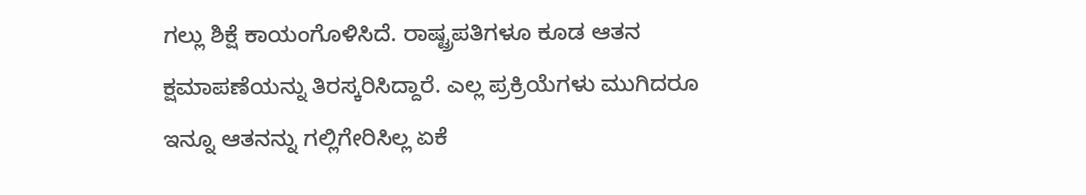ಗಲ್ಲು ಶಿಕ್ಷೆ ಕಾಯಂಗೊಳಿಸಿದೆ. ರಾಷ್ಟ್ರಪತಿಗಳೂ ಕೂಡ ಆತನ ಕ್ಷಮಾಪಣೆಯನ್ನು ತಿರಸ್ಕರಿಸಿದ್ದಾರೆ. ಎಲ್ಲ ಪ್ರಕ್ರಿಯೆಗಳು ಮುಗಿದರೂ ಇನ್ನೂ ಆತನನ್ನು ಗಲ್ಲಿಗೇರಿಸಿಲ್ಲ ಏಕೆ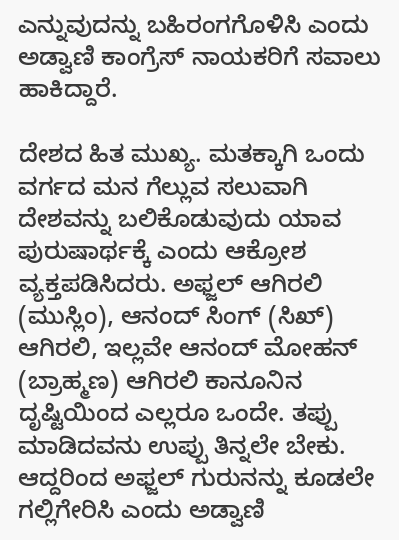ಎನ್ನುವುದನ್ನು ಬಹಿರಂಗಗೊಳಿಸಿ ಎಂದು ಅಡ್ವಾಣಿ ಕಾಂಗ್ರೆಸ್ ನಾಯಕರಿಗೆ ಸವಾಲು ಹಾಕಿದ್ದಾರೆ.

ದೇಶದ ಹಿತ ಮುಖ್ಯ. ಮತಕ್ಕಾಗಿ ಒಂದು ವರ್ಗದ ಮನ ಗೆಲ್ಲುವ ಸಲುವಾಗಿ ದೇಶವನ್ನು ಬಲಿಕೊಡುವುದು ಯಾವ ಪುರುಷಾರ್ಥಕ್ಕೆ ಎಂದು ಆಕ್ರೋಶ ವ್ಯಕ್ತಪಡಿಸಿದರು. ಅಫ್ಜಲ್ ಆಗಿರಲಿ (ಮುಸ್ಲಿಂ), ಆನಂದ್ ಸಿಂಗ್ (ಸಿಖ್) ಆಗಿರಲಿ, ಇಲ್ಲವೇ ಆನಂದ್ ಮೋಹನ್ (ಬ್ರಾಹ್ಮಣ) ಆಗಿರಲಿ ಕಾನೂನಿನ ದೃಷ್ಟಿಯಿಂದ ಎಲ್ಲರೂ ಒಂದೇ. ತಪ್ಪು ಮಾಡಿದವನು ಉಪ್ಪು ತಿನ್ನಲೇ ಬೇಕು. ಆದ್ದರಿಂದ ಅಫ್ಜಲ್ ಗುರುನನ್ನು ಕೂಡಲೇ ಗಲ್ಲಿಗೇರಿಸಿ ಎಂದು ಅಡ್ವಾಣಿ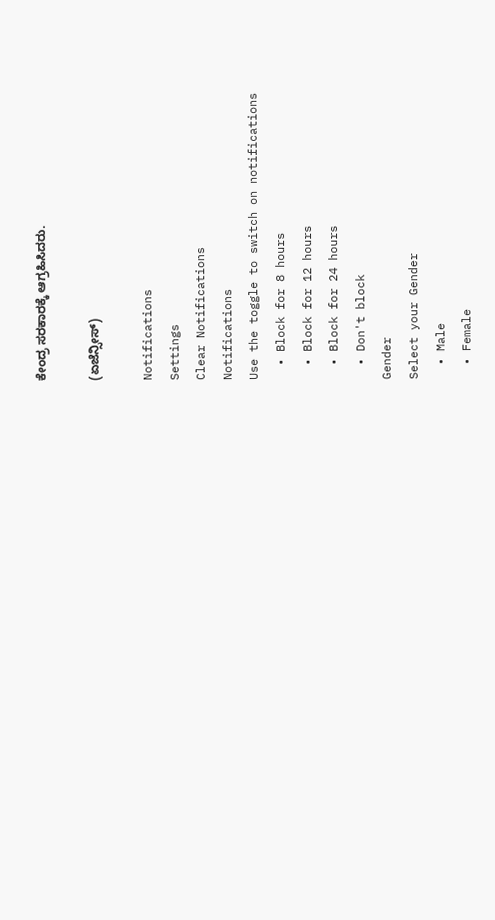ಕೇಂದ್ರ ಸರಕಾರಕ್ಕೆ ಆಗ್ರಹಿಸಿದರು.

(ಏಜೆನ್ಸೀಸ್)

Notifications
Settings
Clear Notifications
Notifications
Use the toggle to switch on notifications
  • Block for 8 hours
  • Block for 12 hours
  • Block for 24 hours
  • Don't block
Gender
Select your Gender
  • Male
  • Female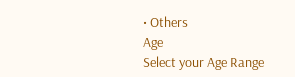• Others
Age
Select your Age Range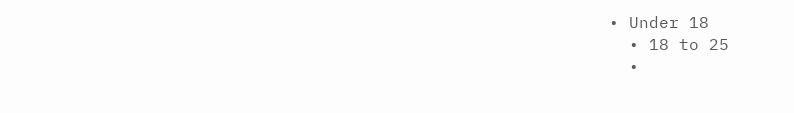• Under 18
  • 18 to 25
  •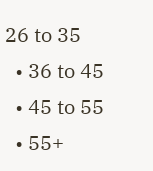26 to 35
  • 36 to 45
  • 45 to 55
  • 55+